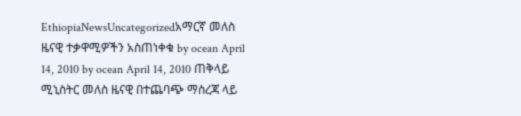EthiopiaNewsUncategorizedአማርኛ መለስ ዜናዊ ተቃዋሚዎችን አስጠነቀቁ by ocean April 14, 2010 by ocean April 14, 2010 ጠቅላይ ሚኒስትር መለስ ዜናዊ በተጨባጭ ማስረጃ ላይ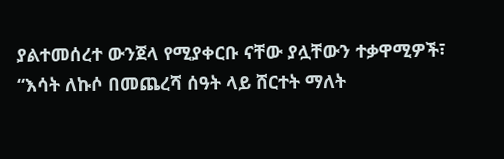ያልተመሰረተ ውንጀላ የሚያቀርቡ ናቸው ያሏቸውን ተቃዋሚዎች፣ “እሳት ለኩሶ በመጨረሻ ሰዓት ላይ ሸርተት ማለት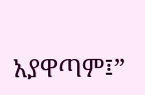አያዋጣም፤”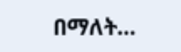በማለት…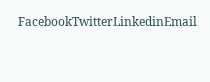FacebookTwitterLinkedinEmail